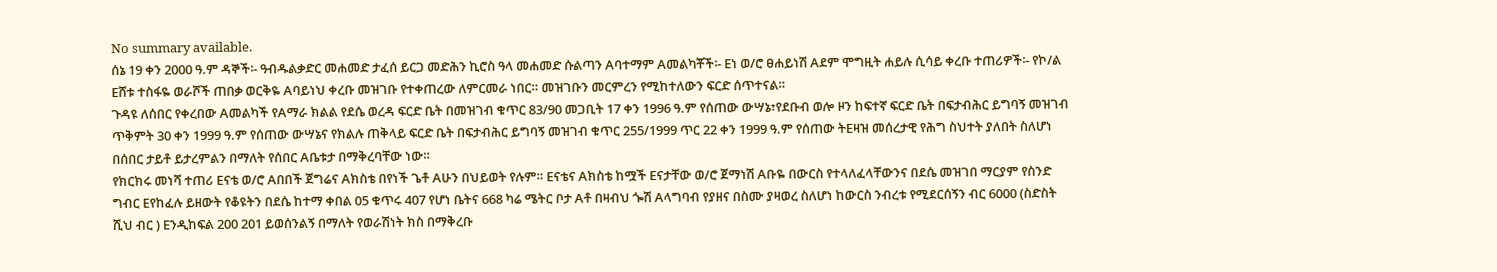No summary available.
ሰኔ 19 ቀን 2000 ዓ.ም ዳኞች፡- ዓብዱልቃድር መሐመድ ታፈሰ ይርጋ መድሕን ኪሮስ ዓላ መሐመድ ሱልጣን Aባተማም Aመልካቾች፡- Eነ ወ/ሮ ፀሐይነሽ Aደም ሞግዚት ሐይሉ ሲሳይ ቀረቡ ተጠሪዎች፡- የኮ/ል Eሸቱ ተስፋዬ ወራሾች ጠበቃ ወርቅዬ Aባይነህ ቀረቡ መዝገቡ የተቀጠረው ለምርመራ ነበር። መዝገቡን መርምረን የሚከተለውን ፍርድ ሰጥተናል።
ጉዳዩ ለሰበር የቀረበው Aመልካች የAማራ ክልል የደሴ ወረዳ ፍርድ ቤት በመዝገብ ቁጥር 83/90 መጋቢት 17 ቀን 1996 ዓ.ም የሰጠው ውሣኔ፣የደቡብ ወሎ ዞን ከፍተኛ ፍርድ ቤት በፍታብሕር ይግባኝ መዝገብ ጥቅምት 30 ቀን 1999 ዓ.ም የሰጠው ውሣኔና የክልሉ ጠቅላይ ፍርድ ቤት በፍታብሕር ይግባኝ መዝገብ ቁጥር 255/1999 ጥር 22 ቀን 1999 ዓ.ም የሰጠው ትEዛዝ መሰረታዊ የሕግ ስህተት ያለበት ስለሆነ በሰበር ታይቶ ይታረምልን በማለት የሰበር Aቤቱታ በማቅረባቸው ነው።
የክርክሩ መነሻ ተጠሪ Eናቴ ወ/ሮ Aበበች ጀግሬና Aክስቴ በየነች ጌቶ Aሁን በህይወት የሉም። Eናቴና Aክስቴ ከሟች Eናታቸው ወ/ሮ ጀማነሽ Aቡዬ በውርስ የተላለፈላቸውንና በደሴ መዝገበ ማርያም የስንድ ግብር Eየከፈሉ ይዘውት የቆዩትን በደሴ ከተማ ቀበል 05 ቁጥሩ 407 የሆነ ቤትና 668 ካሬ ሜትር ቦታ Aቶ በዛብህ ጐሽ Aላግባብ የያዘና በስሙ ያዛወረ ስለሆነ ከውርስ ንብረቱ የሚደርሰኝን ብር 6000 (ስድስት ሺህ ብር ) Eንዲከፍል 200 201 ይወሰንልኝ በማለት የወራሽነት ክስ በማቅረቡ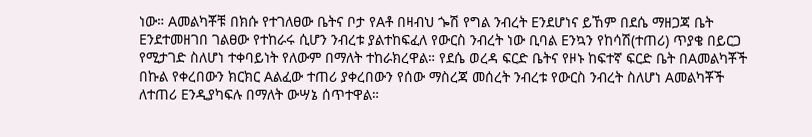ነው። Aመልካቾቹ በክሱ የተገለፀው ቤትና ቦታ የAቶ በዛብህ ጐሽ የግል ንብረት Eንደሆነና ይኸም በደሴ ማዘጋጃ ቤት Eንደተመዘገበ ገልፀው የተከራሩ ሲሆን ንብረቱ ያልተከፍፈለ የውርስ ንብረት ነው ቢባል Eንኳን የከሳሽ(ተጠሪ) ጥያቄ በይርጋ የሚታገድ ስለሆነ ተቀባይነት የለውም በማለት ተከራክረዋል። የደሴ ወረዳ ፍርድ ቤትና የዞኑ ከፍተኛ ፍርድ ቤት በAመልካቾች በኩል የቀረበውን ክርክር Aልፈው ተጠሪ ያቀረበውን የሰው ማስረጃ መሰረት ንብረቱ የውርስ ንብረት ስለሆነ Aመልካቾች ለተጠሪ Eንዲያካፍሉ በማለት ውሣኔ ሰጥተዋል።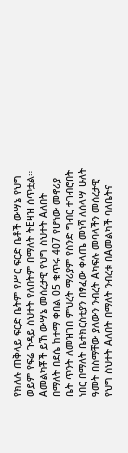የክለሉ ጠቅላይ ፍርድ ቤትም የሥር ፍርድ ቤቶች ውሣኔ የህግ ወይም የፍሬ ጉዳይ ስህተት የለበትም በማለት ትEዛዝ ሰጥቷል።
Aመልካቾች ይኸ ውሣኔ መሰረታዊ የህግ ስህተት Aለበት በማለት በደሴ ከተማ ቀበል 05 ቁጥሩ 407 የሆነው መኖሪያ ቤት ጥንት ለመዝገበ ምህረት ማሪያም የስንድ ግብር ተገብሮበት ነበር በማለት ቤተክርስቲያን በፃፈው ቀላጤ መነሻ ለሰላሣ ሁለት ዓመት በስማቸው ያለውን ንብረት Aካፍሉ መባላችን መሰረታዊ የህግ ስህተት Aለበት በማለት ንብረቱ በAመልካች ባለቤትና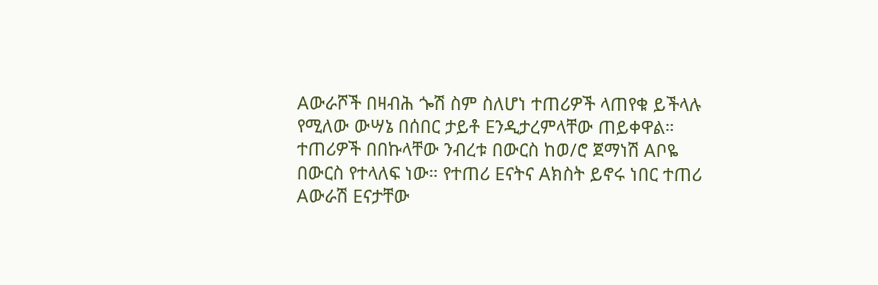Aውራሾች በዛብሕ ጐሽ ስም ስለሆነ ተጠሪዎች ላጠየቁ ይችላሉ የሚለው ውሣኔ በሰበር ታይቶ Eንዲታረምላቸው ጠይቀዋል።
ተጠሪዎች በበኩላቸው ንብረቱ በውርስ ከወ/ሮ ጀማነሽ Aቦዬ በውርስ የተላለፍ ነው። የተጠሪ Eናትና Aክስት ይኖሩ ነበር ተጠሪ Aውራሽ Eናታቸው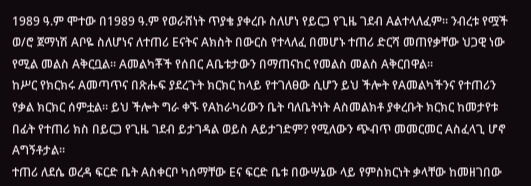1989 ዓ.ም ሞተው በ1989 ዓ.ም የወራሸነት ጥያቄ ያቀረቡ ስለሆነ የይርጋ የጊዜ ገደብ Aልተላለፈም። ንብረቱ የሟች ወ/ሮ ጀማነሽ Aቦዬ ስለሆነና ለተጠሪ Eናትና Aክስት በውርስ የተላለፈ በመሆኑ ተጠሪ ድርሻ መጠየቃቸው ህጋዊ ነው የሚል መልስ Aቅርቧል። Aመልካቾች የሰበር Aቤቱታውን በማጠናከር የመልስ መልስ Aቅርበዋል።
ከሥር የክርክሩ Aመጣጥና በጽሑፍ ያደረጉት ክርክር ከላይ የተገለፀው ሲሆን ይህ ችሎት የAመልካችንና የተጠሪን የቃል ክርክር ሰምቷል። ይህ ችሎት ግራ ቀኙ የAከራካሪውን ቤት ባለቤትነት Aስመልክቶ ያቀረቡት ክርክር ከመታየቱ በፊት የተጠሪ ክስ በይርጋ የጊዜ ገደብ ይታገዳል ወይስ Aይታገድም? የሚለውን ጭብጥ መመርመር Aስፈላጊ ሆኖ Aግኝቶታል።
ተጠሪ ለደሴ ወረዳ ፍርድ ቤት Aስቀርቦ ካሰማቸው Eና ፍርድ ቤቱ በውሣኔው ላይ የምስክርነት ቃላቸው ከመዘገበው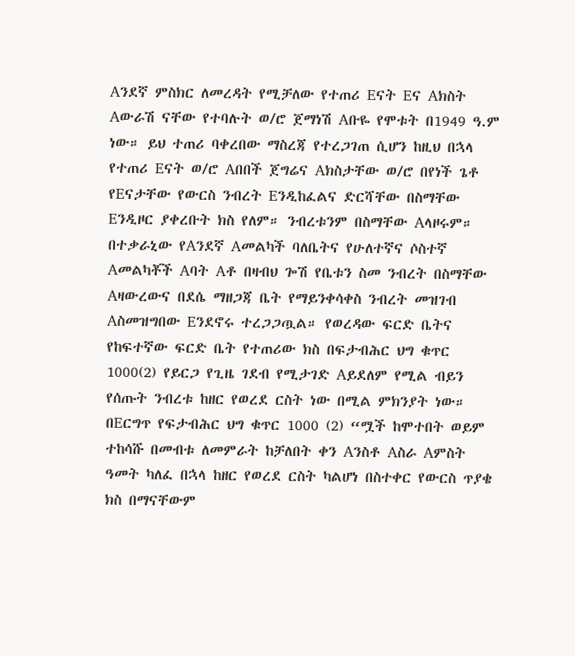Aንደኛ ምስክር ለመረዳት የሚቻለው የተጠሪ Eናት Eና Aክስት Aውራሽ ናቸው የተባሉት ወ/ሮ ጀማነሽ Aቡዬ የሞቱት በ1949 ዓ.ም ነው። ይህ ተጠሪ ባቀረበው ማስረጃ የተረጋገጠ ሲሆን ከዚህ በኋላ የተጠሪ Eናት ወ/ሮ Aበበች ጀግሬና Aክስታቸው ወ/ሮ በየነች ጌቶ የEናታቸው የውርስ ንብረት Eንዲከፈልና ድርሻቸው በስማቸው Eንዲዞር ያቀረቡት ክስ የለም። ንብረቱንም በስማቸው Aላዞሩም። በተቃራኒው የAንደኛ Aመልካች ባለቤትና የሁለተኛና ሶስተኛ Aመልካቾች Aባት Aቶ በዛብህ ጐሽ የቤቱን ስመ ንብረት በስማቸው Aዛውረውና በደሴ ማዘጋጃ ቤት የማይንቀሳቀስ ንብረት መዝገብ Aስመዝግበው Eንደኖሩ ተረጋጋጧል። የወረዳው ፍርድ ቤትና የከፍተኛው ፍርድ ቤት የተጠሪው ክስ በፍታብሕር ህግ ቁጥር 1000(2) የይርጋ የጊዜ ገደብ የሚታገድ Aይደለም የሚል ብይን የሰጡት ንብረቱ ከዘር የወረደ ርስት ነው በሚል ምክንያት ነው። በEርግጥ የፍታብሕር ህግ ቁጥር 1000 (2) “ሟች ከሞተበት ወይም ተከሳሹ በመብቱ ለመምራት ከቻለበት ቀን Aንስቶ Aስራ Aምስት ዓመት ካለፈ በኋላ ከዘር የወረደ ርስት ካልሆነ በስተቀር የውርስ ጥያቄ ክስ በማናቸውም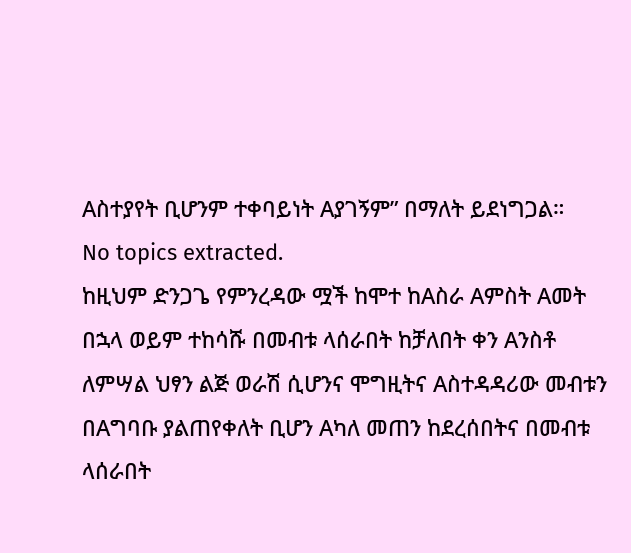Aስተያየት ቢሆንም ተቀባይነት Aያገኝም” በማለት ይደነግጋል።
No topics extracted.
ከዚህም ድንጋጌ የምንረዳው ሟች ከሞተ ከAስራ Aምስት Aመት በኋላ ወይም ተከሳሹ በመብቱ ላሰራበት ከቻለበት ቀን Aንስቶ ለምሣል ህፃን ልጅ ወራሽ ሲሆንና ሞግዚትና Aስተዳዳሪው መብቱን በAግባቡ ያልጠየቀለት ቢሆን Aካለ መጠን ከደረሰበትና በመብቱ ላሰራበት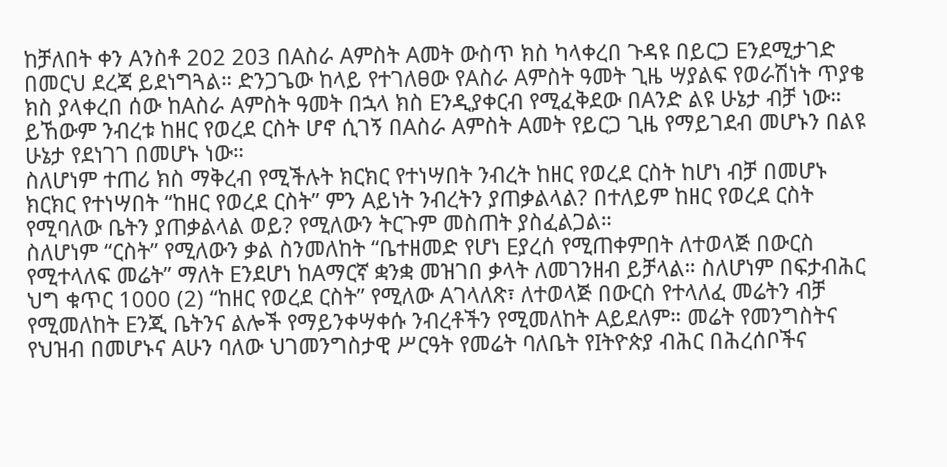ከቻለበት ቀን Aንስቶ 202 203 በAስራ Aምስት Aመት ውስጥ ክስ ካላቀረበ ጉዳዩ በይርጋ Eንደሚታገድ በመርህ ደረጃ ይደነግጓል። ድንጋጌው ከላይ የተገለፀው የAስራ Aምስት ዓመት ጊዜ ሣያልፍ የወራሽነት ጥያቄ ክስ ያላቀረበ ሰው ከAስራ Aምስት ዓመት በኋላ ክስ Eንዲያቀርብ የሚፈቅደው በAንድ ልዩ ሁኔታ ብቻ ነው።
ይኸውም ንብረቱ ከዘር የወረደ ርስት ሆኖ ሲገኝ በAስራ Aምስት Aመት የይርጋ ጊዜ የማይገደብ መሆኑን በልዩ ሁኔታ የደነገገ በመሆኑ ነው።
ስለሆነም ተጠሪ ክስ ማቅረብ የሚችሉት ክርክር የተነሣበት ንብረት ከዘር የወረደ ርስት ከሆነ ብቻ በመሆኑ ክርክር የተነሣበት “ከዘር የወረደ ርስት” ምን Aይነት ንብረትን ያጠቃልላል? በተለይም ከዘር የወረደ ርስት የሚባለው ቤትን ያጠቃልላል ወይ? የሚለውን ትርጉም መስጠት ያስፈልጋል።
ስለሆነም “ርስት” የሚለውን ቃል ስንመለከት “ቤተዘመድ የሆነ Eያረሰ የሚጠቀምበት ለተወላጅ በውርስ የሚተላለፍ መሬት” ማለት Eንደሆነ ከAማርኛ ቋንቋ መዝገበ ቃላት ለመገንዘብ ይቻላል። ስለሆነም በፍታብሕር ህግ ቁጥር 1000 (2) “ከዘር የወረደ ርስት” የሚለው Aገላለጽ፣ ለተወላጅ በውርስ የተላለፈ መሬትን ብቻ የሚመለከት Eንጂ ቤትንና ልሎች የማይንቀሣቀሱ ንብረቶችን የሚመለከት Aይደለም። መሬት የመንግስትና የህዝብ በመሆኑና Aሁን ባለው ህገመንግስታዊ ሥርዓት የመሬት ባለቤት የIትዮጵያ ብሕር በሕረሰቦችና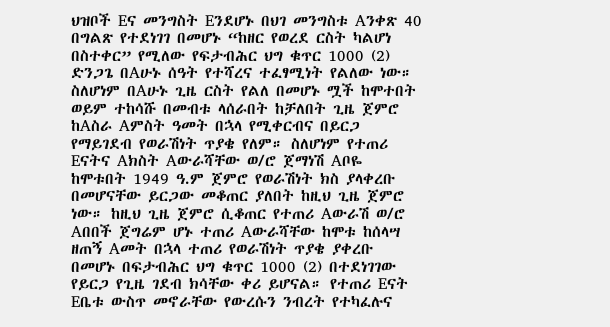ህዝቦች Eና መንግስት Eንደሆኑ በህገ መንግስቱ Aንቀጽ 40 በግልጽ የተደነገገ በመሆኑ “ከዘር የወረደ ርስት ካልሆነ በስተቀር” የሚለው የፍታብሕር ህግ ቁጥር 1000 (2) ድንጋጌ በAሁኑ ሰዓት የተሻረና ተፈፃሚነት የልለው ነው።
ስለሆነም በAሁኑ ጊዜ ርስት የልለ በመሆኑ ሟች ከሞተበት ወይም ተከሳሹ በመብቱ ላሰራበት ከቻለበት ጊዜ ጀምሮ ከAስራ Aምስት ዓመት በኋላ የሚቀርብና በይርጋ የማይገደብ የወራሽነት ጥያቄ የለም። ስለሆነም የተጠሪ Eናትና Aክስት Aውራሻቸው ወ/ሮ ጀማነሽ Aቦዬ ከሞቱበት 1949 ዓ.ም ጀምሮ የወራሽነት ክስ ያላቀረቡ በመሆናቸው ይርጋው መቆጠር ያለበት ከዚህ ጊዜ ጀምሮ ነው። ከዚህ ጊዜ ጀምሮ ሲቆጠር የተጠሪ Aውራሽ ወ/ሮ Aበበች ጀግሬም ሆኑ ተጠሪ Aውራሻቸው ከሞቱ ከሰላሣ ዘጠኝ Aመት በኋላ ተጠሪ የወራሽነት ጥያቄ ያቀረቡ በመሆኑ በፍታብሕር ህግ ቁጥር 1000 (2) በተደነገገው የይርጋ የጊዜ ገደብ ክሳቸው ቀሪ ይሆናል። የተጠሪ Eናት Eቤቱ ውስጥ መኖራቸው የውረሱን ንብረት የተካፈሉና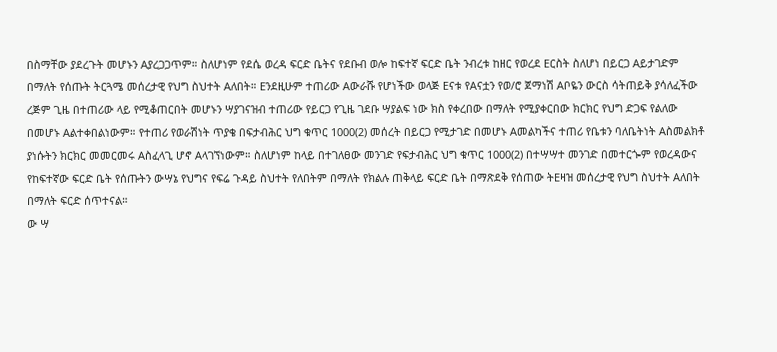በስማቸው ያደረጉት መሆኑን Aያረጋጋጥም። ስለሆነም የደሴ ወረዳ ፍርድ ቤትና የደቡብ ወሎ ከፍተኛ ፍርድ ቤት ንብረቱ ከዘር የወረደ Eርስት ስለሆነ በይርጋ Aይታገድም በማለት የሰጡት ትርጓሜ መሰረታዊ የህግ ስህተት Aለበት። Eንደዚሁም ተጠሪው Aውራሹ የሆነችው ወላጅ Eናቱ የAናቷን የወ/ሮ ጀማነሽ Aቦዬን ውርስ ሳትጠይቅ ያሳለፈችው ረጅም ጊዜ በተጠሪው ላይ የሚቆጠርበት መሆኑን ሣያገናዝብ ተጠሪው የይርጋ የጊዜ ገደቡ ሣያልፍ ነው ክስ የቀረበው በማለት የሚያቀርበው ክርክር የህግ ድጋፍ የልለው በመሆኑ Aልተቀበልነውም። የተጠሪ የወራሽነት ጥያቄ በፍታብሕር ህግ ቁጥር 1000(2) መሰረት በይርጋ የሚታገድ በመሆኑ Aመልካችና ተጠሪ የቤቱን ባለቤትነት Aስመልክቶ ያነሱትን ክርክር መመርመሩ Aስፈላጊ ሆኖ Aላገኘነውም። ስለሆነም ከላይ በተገለፀው መንገድ የፍታብሕር ህግ ቁጥር 1000(2) በተሣሣተ መንገድ በመተርጐም የወረዳውና የከፍተኛው ፍርድ ቤት የሰጡትን ውሣኔ የህግና የፍሬ ጉዳይ ስህተት የለበትም በማለት የክልሉ ጠቅላይ ፍርድ ቤት በማጽደቅ የሰጠው ትEዛዝ መሰረታዊ የህግ ስህተት Aለበት በማለት ፍርድ ሰጥተናል።
ው ሣ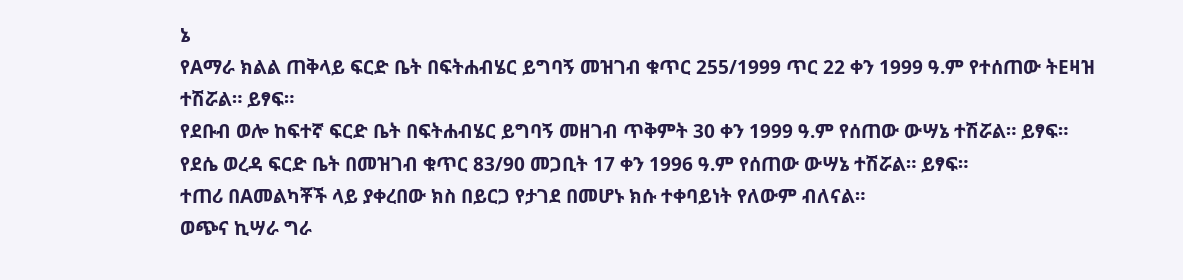ኔ
የAማራ ክልል ጠቅላይ ፍርድ ቤት በፍትሐብሄር ይግባኝ መዝገብ ቁጥር 255/1999 ጥር 22 ቀን 1999 ዓ.ም የተሰጠው ትEዛዝ ተሽሯል። ይፃፍ።
የደቡብ ወሎ ከፍተኛ ፍርድ ቤት በፍትሐብሄር ይግባኝ መዘገብ ጥቅምት 30 ቀን 1999 ዓ.ም የሰጠው ውሣኔ ተሽሯል። ይፃፍ።
የደሴ ወረዳ ፍርድ ቤት በመዝገብ ቁጥር 83/90 መጋቢት 17 ቀን 1996 ዓ.ም የሰጠው ውሣኔ ተሽሯል። ይፃፍ።
ተጠሪ በAመልካቾች ላይ ያቀረበው ክስ በይርጋ የታገደ በመሆኑ ክሱ ተቀባይነት የለውም ብለናል።
ወጭና ኪሣራ ግራ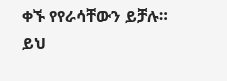ቀኙ የየራሳቸውን ይቻሉ።
ይህ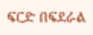ፍርድ በፍደራል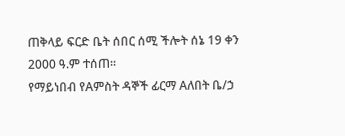ጠቅላይ ፍርድ ቤት ሰበር ሰሚ ችሎት ሰኔ 19 ቀን 2000 ዓ.ም ተሰጠ።
የማይነበብ የAምስት ዳኞች ፊርማ Aለበት ቤ/ኃ